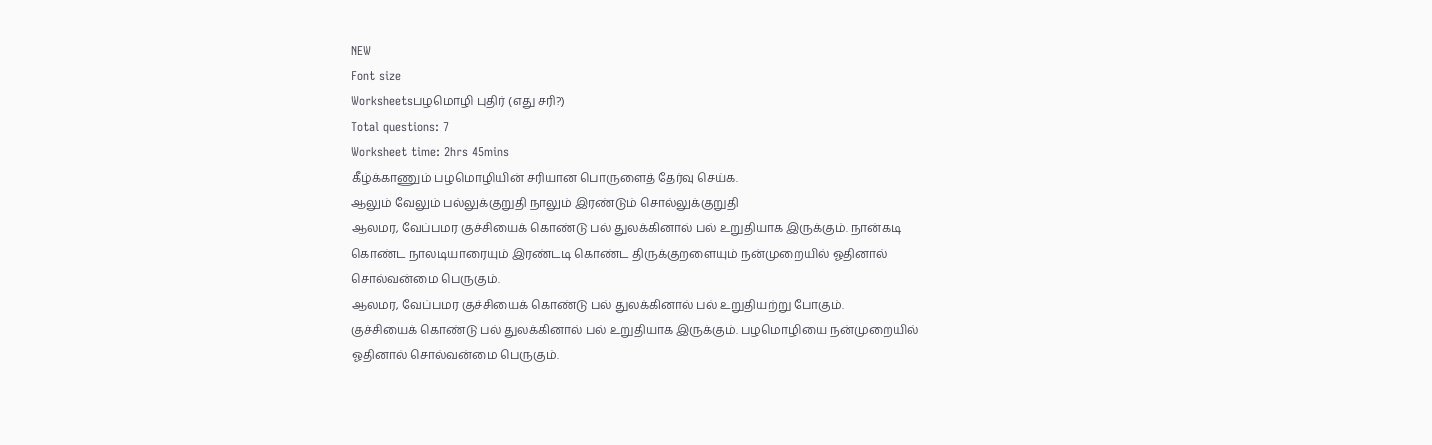NEW
Font size
Worksheetsபழமொழி புதிர் (எது சரி?)
Total questions: 7
Worksheet time: 2hrs 45mins
கீழ்க்காணும் பழமொழியின் சரியான பொருளைத் தேர்வு செய்க.
ஆலும் வேலும் பல்லுக்குறுதி நாலும் இரண்டும் சொல்லுக்குறுதி
ஆலமர, வேப்பமர குச்சியைக் கொண்டு பல் துலக்கினால் பல் உறுதியாக இருக்கும். நான்கடி கொண்ட நாலடியாரையும் இரண்டடி கொண்ட திருக்குறளையும் நன்முறையில் ஓதினால் சொல்வன்மை பெருகும்.
ஆலமர, வேப்பமர குச்சியைக் கொண்டு பல் துலக்கினால் பல் உறுதியற்று போகும்.
குச்சியைக் கொண்டு பல் துலக்கினால் பல் உறுதியாக இருக்கும். பழமொழியை நன்முறையில் ஓதினால் சொல்வன்மை பெருகும்.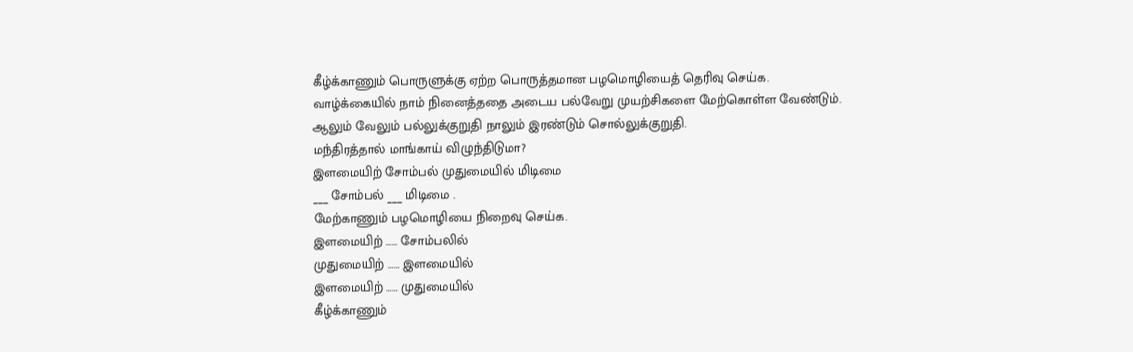கீழ்க்காணும் பொருளுக்கு ஏற்ற பொருத்தமான பழமொழியைத் தெரிவு செய்க.
வாழ்க்கையில் நாம் நினைத்ததை அடைய பல்வேறு முயற்சிகளை மேற்கொள்ள வேண்டும்.
ஆலும் வேலும் பல்லுக்குறுதி நாலும் இரண்டும் சொல்லுக்குறுதி.
மந்திரத்தால் மாங்காய் விழுந்திடுமா?
இளமையிற் சோம்பல் முதுமையில் மிடிமை
___ சோம்பல் ___ மிடிமை .
மேற்காணும் பழமொழியை நிறைவு செய்க.
இளமையிற் …… சோம்பலில்
முதுமையிற் …… இளமையில்
இளமையிற் …… முதுமையில்
கீழ்க்காணும்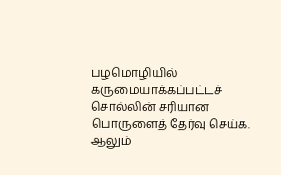பழமொழியில் கருமையாக்கப்பட்டச் சொல்லின் சரியான பொருளைத் தேர்வு செய்க.
ஆலும்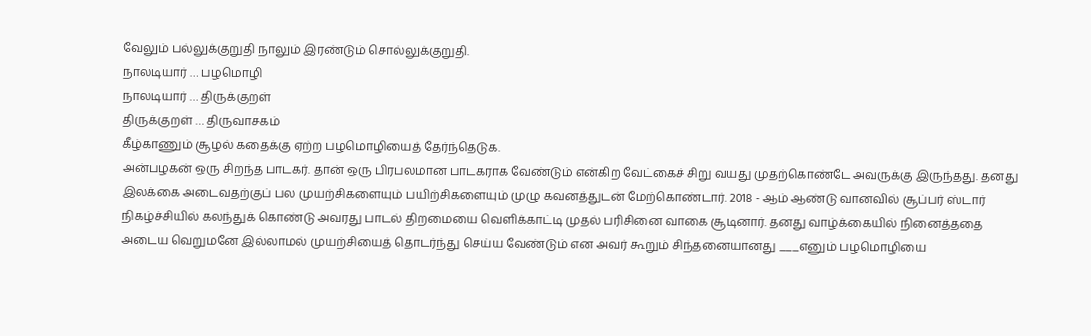வேலும் பல்லுக்குறுதி நாலும் இரண்டும் சொல்லுக்குறுதி.
நாலடியார் … பழமொழி
நாலடியார் … திருக்குறள்
திருக்குறள் … திருவாசகம்
கீழ்காணும் சூழல் கதைக்கு ஏற்ற பழமொழியைத் தேர்ந்தெடுக.
அன்பழகன் ஒரு சிறந்த பாடகர். தான் ஒரு பிரபலமான பாடகராக வேண்டும் என்கிற வேட்கைச் சிறு வயது முதற்கொண்டே அவருக்கு இருந்தது. தனது இலக்கை அடைவதற்குப் பல முயற்சிகளையும் பயிற்சிகளையும் முழு கவனத்துடன் மேற்கொண்டார். 2018 - ஆம் ஆண்டு வானவில் சூப்பர் ஸ்டார் நிகழ்ச்சியில் கலந்துக் கொண்டு அவரது பாடல் திறமையை வெளிக்காட்டி முதல் பரிசினை வாகை சூடினார். தனது வாழ்க்கையில் நினைத்ததை அடைய வெறுமனே இல்லாமல் முயற்சியைத் தொடர்ந்து செய்ய வேண்டும் என அவர் கூறும் சிந்தனையானது ___எனும் பழமொழியை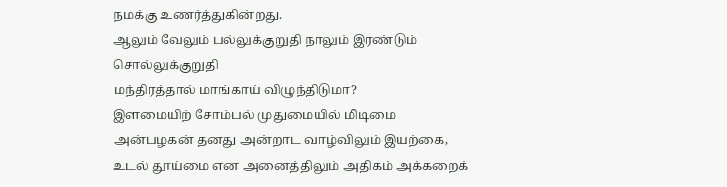நமக்கு உணர்த்துகின்றது.
ஆலும் வேலும் பல்லுக்குறுதி நாலும் இரண்டும் சொல்லுக்குறுதி
மந்திரத்தால் மாங்காய் விழுந்திடுமா?
இளமையிற் சோம்பல் முதுமையில் மிடிமை
அன்பழகன் தனது அன்றாட வாழ்விலும் இயற்கை, உடல் தூய்மை என அனைத்திலும் அதிகம் அக்கறைக்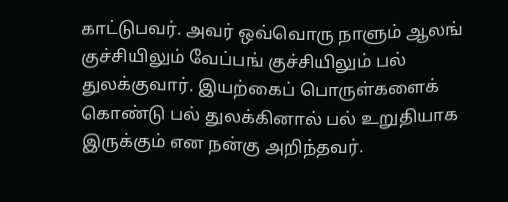காட்டுபவர். அவர் ஒவ்வொரு நாளும் ஆலங் குச்சியிலும் வேப்பங் குச்சியிலும் பல் துலக்குவார். இயற்கைப் பொருள்களைக் கொண்டு பல் துலக்கினால் பல் உறுதியாக இருக்கும் என நன்கு அறிந்தவர்.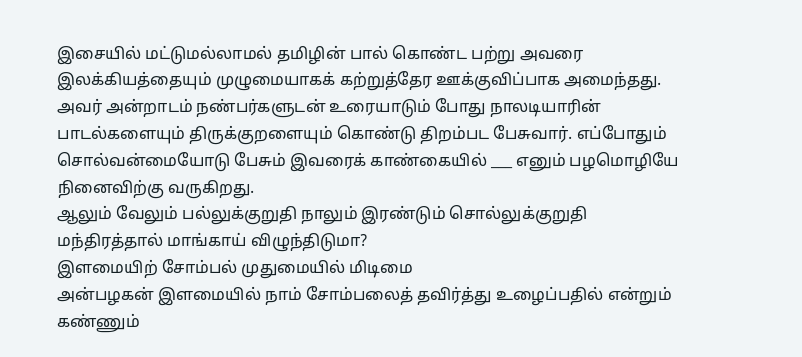இசையில் மட்டுமல்லாமல் தமிழின் பால் கொண்ட பற்று அவரை இலக்கியத்தையும் முழுமையாகக் கற்றுத்தேர ஊக்குவிப்பாக அமைந்தது. அவர் அன்றாடம் நண்பர்களுடன் உரையாடும் போது நாலடியாரின் பாடல்களையும் திருக்குறளையும் கொண்டு திறம்பட பேசுவார். எப்போதும் சொல்வன்மையோடு பேசும் இவரைக் காண்கையில் ___ எனும் பழமொழியே நினைவிற்கு வருகிறது.
ஆலும் வேலும் பல்லுக்குறுதி நாலும் இரண்டும் சொல்லுக்குறுதி
மந்திரத்தால் மாங்காய் விழுந்திடுமா?
இளமையிற் சோம்பல் முதுமையில் மிடிமை
அன்பழகன் இளமையில் நாம் சோம்பலைத் தவிர்த்து உழைப்பதில் என்றும் கண்ணும்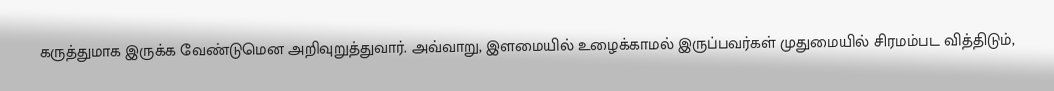கருத்துமாக இருக்க வேண்டுமென அறிவுறுத்துவார். அவ்வாறு, இளமையில் உழைக்காமல் இருப்பவர்கள் முதுமையில் சிரமம்பட வித்திடும்,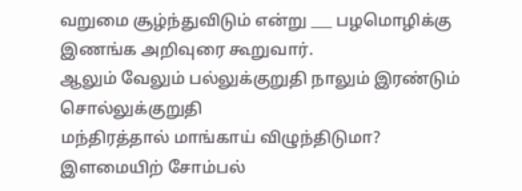வறுமை சூழ்ந்துவிடும் என்று ___ பழமொழிக்கு இணங்க அறிவுரை கூறுவார்.
ஆலும் வேலும் பல்லுக்குறுதி நாலும் இரண்டும் சொல்லுக்குறுதி
மந்திரத்தால் மாங்காய் விழுந்திடுமா?
இளமையிற் சோம்பல்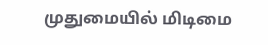முதுமையில் மிடிமை